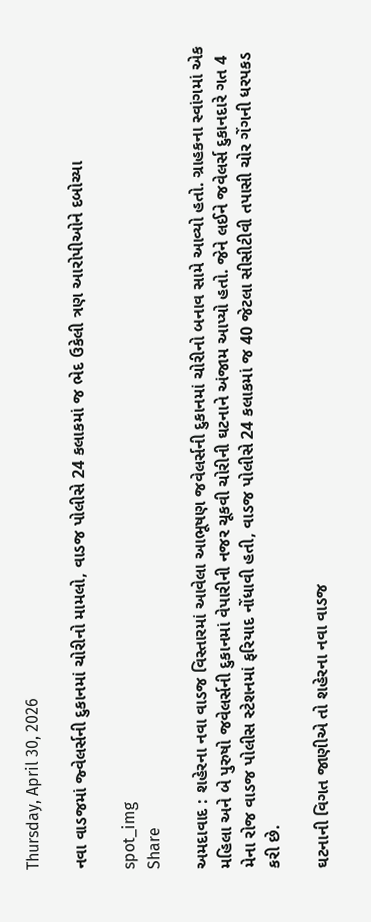Thursday, April 30, 2026

નવા વાડજમાં જ્વેલર્સની દુકાનમાં ચોરીનો મામલો, વાડજ પોલીસે 24 કલાકમાં જ ભેદ ઉકેલી ત્રણ આરોપીઓને દબોચ્યા

spot_img
Share

અમદાવાદ : શહેરના નવા વાડજ વિસ્તારમાં આવેલા આભૂષણ જવેલર્સની દુકાનમાં ચોરીનો બનાવ સામે આવ્યો હતો. ગ્રાહકના સ્વાંગમાં એક મહિલા અને બે પુરુષો જવેલર્સની દુકાનમાં વેપારીની નજર ચૂકવી ચોરીની ઘટનાને અંજામ આપ્યો હતો. જેને લઈને જવેલર્સ દુકાનદારે ગત 4 મેના રોજ વાડજ પોલીસ સ્ટેશનમાં ફરિયાદ નોંધાવી હતી, વાડજ પોલીસે 24 કલાકમાં જ 40 જેટલા સીસીટીવી તપાસી ચોર ગેંગની ધરપકડ કરી છે.

ઘટનાની વિગત જાણીએ તો શહેરના નવા વાડજ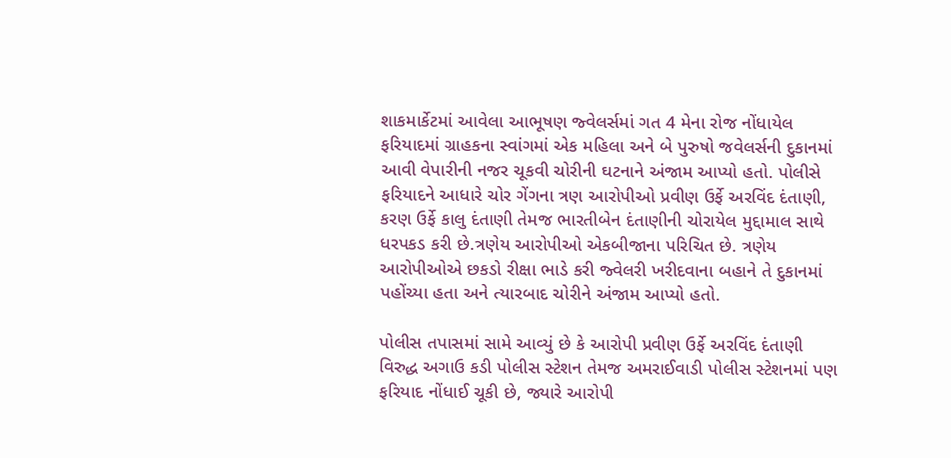શાકમાર્કેટમાં આવેલા આભૂષણ જ્વેલર્સમાં ગત 4 મેના રોજ નોંધાયેલ ફરિયાદમાં ગ્રાહકના સ્વાંગમાં એક મહિલા અને બે પુરુષો જવેલર્સની દુકાનમાં આવી વેપારીની નજર ચૂકવી ચોરીની ઘટનાને અંજામ આપ્યો હતો. પોલીસે ફરિયાદને આધારે ચોર ગેંગના ત્રણ આરોપીઓ પ્રવીણ ઉર્ફે અરવિંદ દંતાણી, કરણ ઉર્ફે કાલુ દંતાણી તેમજ ભારતીબેન દંતાણીની ચોરાયેલ મુદ્દામાલ સાથે ધરપકડ કરી છે.ત્રણેય આરોપીઓ એકબીજાના પરિચિત છે. ત્રણેય આરોપીઓએ છકડો રીક્ષા ભાડે કરી જ્વેલરી ખરીદવાના બહાને તે દુકાનમાં પહોંચ્યા હતા અને ત્યારબાદ ચોરીને અંજામ આપ્યો હતો.

પોલીસ તપાસમાં સામે આવ્યું છે કે આરોપી પ્રવીણ ઉર્ફે અરવિંદ દંતાણી વિરુદ્ધ અગાઉ કડી પોલીસ સ્ટેશન તેમજ અમરાઈવાડી પોલીસ સ્ટેશનમાં પણ ફરિયાદ નોંધાઈ ચૂકી છે, જ્યારે આરોપી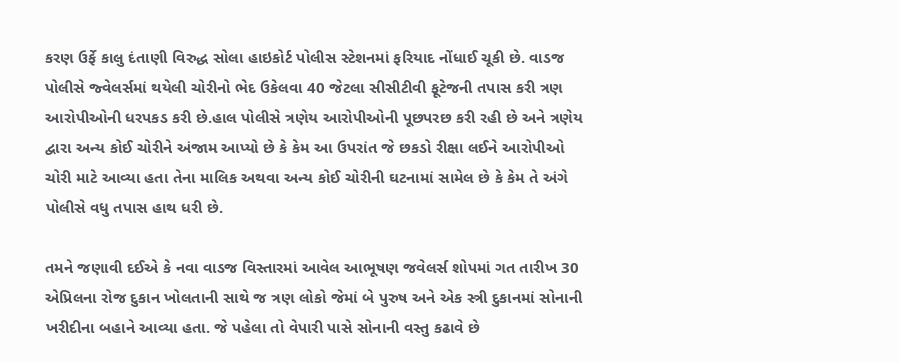કરણ ઉર્ફે કાલુ દંતાણી વિરુદ્ધ સોલા હાઇકોર્ટ પોલીસ સ્ટેશનમાં ફરિયાદ નોંધાઈ ચૂકી છે. વાડજ પોલીસે જ્વેલર્સમાં થયેલી ચોરીનો ભેદ ઉકેલવા 40 જેટલા સીસીટીવી ફૂટેજની તપાસ કરી ત્રણ આરોપીઓની ધરપકડ કરી છે.હાલ પોલીસે ત્રણેય આરોપીઓની પૂછપરછ કરી રહી છે અને ત્રણેય દ્વારા અન્ય કોઈ ચોરીને અંજામ આપ્યો છે કે કેમ આ ઉપરાંત જે છકડો રીક્ષા લઈને આરોપીઓ ચોરી માટે આવ્યા હતા તેના માલિક અથવા અન્ય કોઈ ચોરીની ઘટનામાં સામેલ છે કે કેમ તે અંગે પોલીસે વધુ તપાસ હાથ ધરી છે.

તમને જણાવી દઈએ કે નવા વાડજ વિસ્તારમાં આવેલ આભૂષણ જવેલર્સ શોપમાં ગત તારીખ 30 એપ્રિલના રોજ દુકાન ખોલતાની સાથે જ ત્રણ લોકો જેમાં બે પુરુષ અને એક સ્ત્રી દુકાનમાં સોનાની ખરીદીના બહાને આવ્યા હતા. જે પહેલા તો વેપારી પાસે સોનાની વસ્તુ કઢાવે છે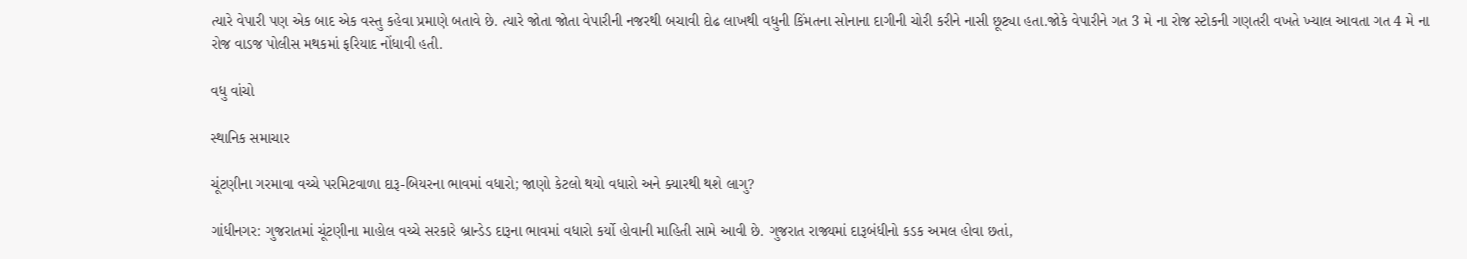ત્યારે વેપારી પણ એક બાદ એક વસ્તુ કહેવા પ્રમાણે બતાવે છે. ત્યારે જોતા જોતા વેપારીની નજરથી બચાવી દોઢ લાખથી વધુની કિંમતના સોનાના દાગીની ચોરી કરીને નાસી છૂટ્યા હતા.જોકે વેપારીને ગત 3 મે ના રોજ સ્ટોકની ગણતરી વખતે ખ્યાલ આવતા ગત 4 મે ના રોજ વાડજ પોલીસ મથકમાં ફરિયાદ નોંધાવી હતી.

વધુ વાંચો

સ્થાનિક સમાચાર

ચૂંટણીના ગરમાવા વચ્ચે પરમિટવાળા દારૂ-બિયરના ભાવમાં વધારો; જાણો કેટલો થયો વધારો અને ક્યારથી થશે લાગુ?

ગાંધીનગર: ગુજરાતમાં ચૂંટણીના માહોલ વચ્ચે સરકારે બ્રાન્ડેડ દારૂના ભાવમાં વધારો કર્યો હોવાની માહિતી સામે આવી છે. ગુજરાત રાજ્યમાં દારૂબંધીનો કડક અમલ હોવા છતાં,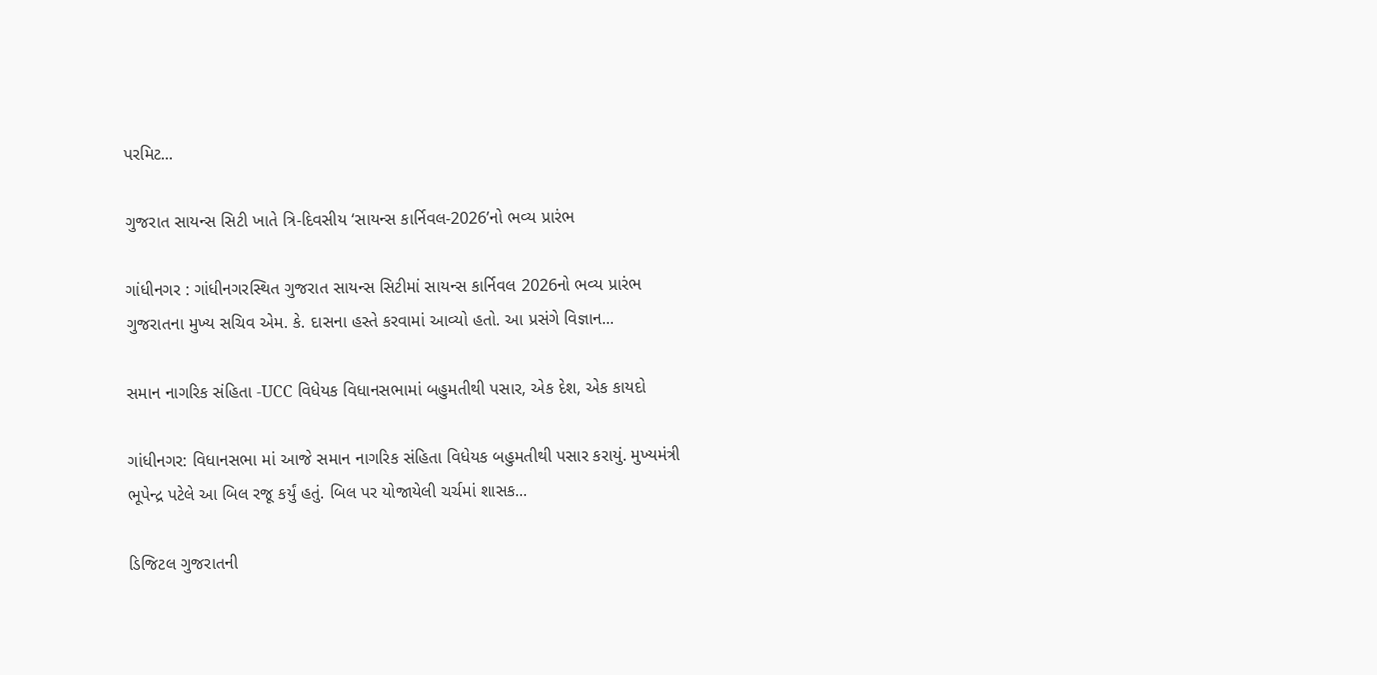પરમિટ...

ગુજરાત સાયન્સ સિટી ખાતે ત્રિ-દિવસીય ‘સાયન્સ કાર્નિવલ-2026’નો ભવ્ય પ્રારંભ

ગાંધીનગર : ગાંધીનગરસ્થિત ગુજરાત સાયન્સ સિટીમાં સાયન્સ કાર્નિવલ 2026નો ભવ્ય પ્રારંભ ગુજરાતના મુખ્ય સચિવ એમ. કે. દાસના હસ્તે કરવામાં આવ્યો હતો. આ પ્રસંગે વિજ્ઞાન...

સમાન નાગરિક સંહિતા -UCC વિધેયક વિધાનસભામાં બહુમતીથી પસાર, એક દેશ, એક કાયદો

ગાંધીનગર: વિધાનસભા માં આજે સમાન નાગરિક સંહિતા વિધેયક બહુમતીથી પસાર કરાયું. મુખ્યમંત્રી ભૂપેન્દ્ર પટેલે આ બિલ રજૂ કર્યું હતું. બિલ પર યોજાયેલી ચર્ચમાં શાસક...

ડિજિટલ ગુજરાતની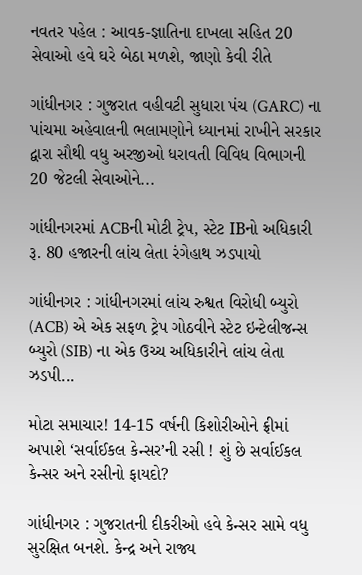નવતર પહેલ : આવક-જ્ઞાતિના દાખલા સહિત 20 સેવાઓ હવે ઘરે બેઠા મળશે, જાણો કેવી રીતે

ગાંધીનગર : ગુજરાત વહીવટી સુધારા પંચ (GARC) ના પાંચમા અહેવાલની ભલામણોને ધ્યાનમાં રાખીને સરકાર દ્વારા સૌથી વધુ અરજીઓ ધરાવતી વિવિધ વિભાગની 20 જેટલી સેવાઓને...

ગાંધીનગરમાં ACBની મોટી ટ્રેપ, સ્ટેટ IBનો અધિકારી રૂ. 80 હજારની લાંચ લેતા રંગેહાથ ઝડપાયો

ગાંધીનગર : ગાંધીનગરમાં લાંચ રુશ્વત વિરોધી બ્યુરો (ACB) એ એક સફળ ટ્રેપ ગોઠવીને સ્ટેટ ઇન્ટેલીજન્સ બ્યુરો (SIB) ના એક ઉચ્ચ અધિકારીને લાંચ લેતા ઝડપી...

મોટા સમાચાર! 14-15 વર્ષની કિશોરીઓને ફ્રીમાં અપાશે ‘સર્વાઈકલ કેન્સર’ની રસી ! શું છે સર્વાઈકલ કેન્સર અને રસીનો ફાયદો?

ગાંધીનગર : ગુજરાતની દીકરીઓ હવે કેન્સર સામે વધુ સુરક્ષિત બનશે. કેન્દ્ર અને રાજ્ય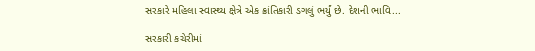સરકારે મહિલા સ્વાસ્થ્ય ક્ષેત્રે એક ક્રાંતિકારી ડગલું ભર્યું છે. દેશની ભાવિ...

સરકારી કચેરીમાં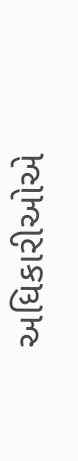અધિકારીઓએ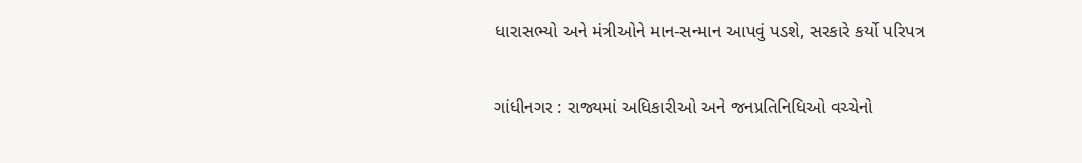ધારાસભ્યો અને મંત્રીઓને માન-સન્માન આપવું પડશે, સરકારે કર્યો પરિપત્ર

ગાંધીનગર : રાજ્યમાં અધિકારીઓ અને જનપ્રતિનિધિઓ વચ્ચેનો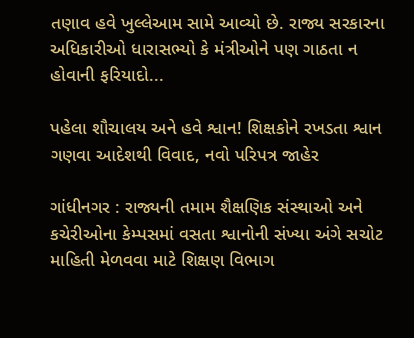તણાવ હવે ખુલ્લેઆમ સામે આવ્યો છે. રાજ્ય સરકારના અધિકારીઓ ધારાસભ્યો કે મંત્રીઓને પણ ગાઠતા ન હોવાની ફરિયાદો...

પહેલા શૌચાલય અને હવે શ્વાન! શિક્ષકોને રખડતા શ્વાન ગણવા આદેશથી વિવાદ, નવો પરિપત્ર જાહેર

ગાંધીનગર : રાજ્યની તમામ શૈક્ષણિક સંસ્થાઓ અને કચેરીઓના કેમ્પસમાં વસતા શ્વાનોની સંખ્યા અંગે સચોટ માહિતી મેળવવા માટે શિક્ષણ વિભાગ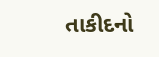તાકીદનો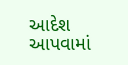આદેશ આપવામાં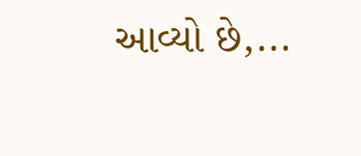આવ્યો છે,...